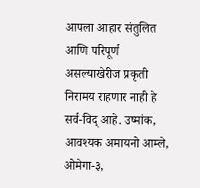आपला आहार संतुलित आणि परिपूर्ण असल्याखेरीज प्रकृती निरामय राहणार नाही हे सर्व-विद् आहे. उष्मांक, आवश्यक अमायनो आम्ले, ओमेगा-३,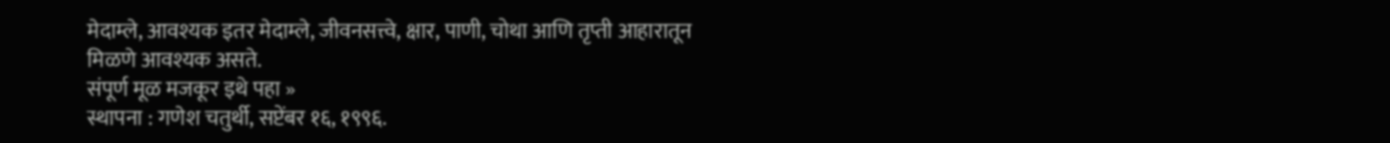मेदाम्ले, आवश्यक इतर मेदाम्ले, जीवनसत्त्वे, क्षार, पाणी, चोथा आणि तृप्ती आहारातून मिळणे आवश्यक असते.
संपूर्ण मूळ मजकूर इथे पहा »
स्थापना : गणेश चतुर्थी, सप्टेंबर १६, १९९६.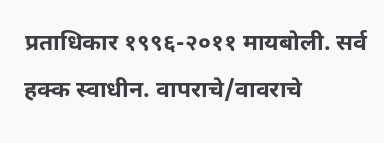प्रताधिकार १९९६-२०११ मायबोली. सर्व हक्क स्वाधीन. वापराचे/वावराचे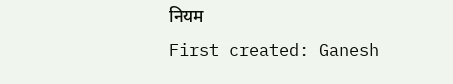नियम
First created: Ganesh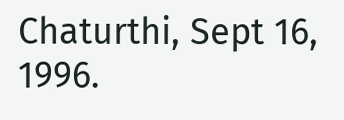Chaturthi, Sept 16, 1996.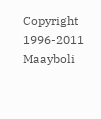Copyright 1996-2011 Maayboli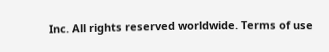Inc. All rights reserved worldwide. Terms of use